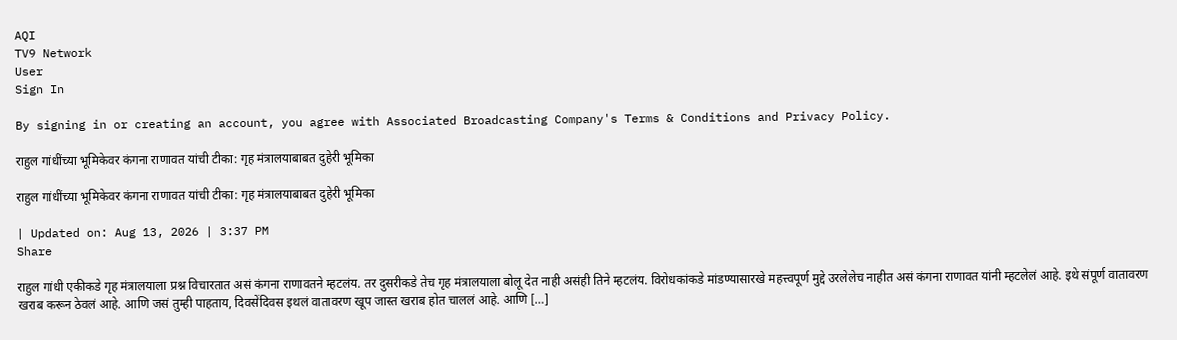AQI
TV9 Network
User
Sign In

By signing in or creating an account, you agree with Associated Broadcasting Company's Terms & Conditions and Privacy Policy.

राहुल गांधींच्या भूमिकेवर कंगना राणावत यांची टीका: गृह मंत्रालयाबाबत दुहेरी भूमिका

राहुल गांधींच्या भूमिकेवर कंगना राणावत यांची टीका: गृह मंत्रालयाबाबत दुहेरी भूमिका

| Updated on: Aug 13, 2026 | 3:37 PM
Share

राहुल गांधी एकीकडे गृह मंत्रालयाला प्रश्न विचारतात असं कंगना राणावतने म्हटलंय. तर दुसरीकडे तेच गृह मंत्रालयाला बोलू देत नाही असंही तिने म्हटलंय. विरोधकांकडे मांडण्यासारखे महत्त्वपूर्ण मुद्दे उरलेलेच नाहीत असं कंगना राणावत यांनी म्हटलेलं आहे. इथे संपूर्ण वातावरण खराब करून ठेवलं आहे. आणि जसं तुम्ही पाहताय, दिवसेंदिवस इथलं वातावरण खूप जास्त खराब होत चाललं आहे. आणि […]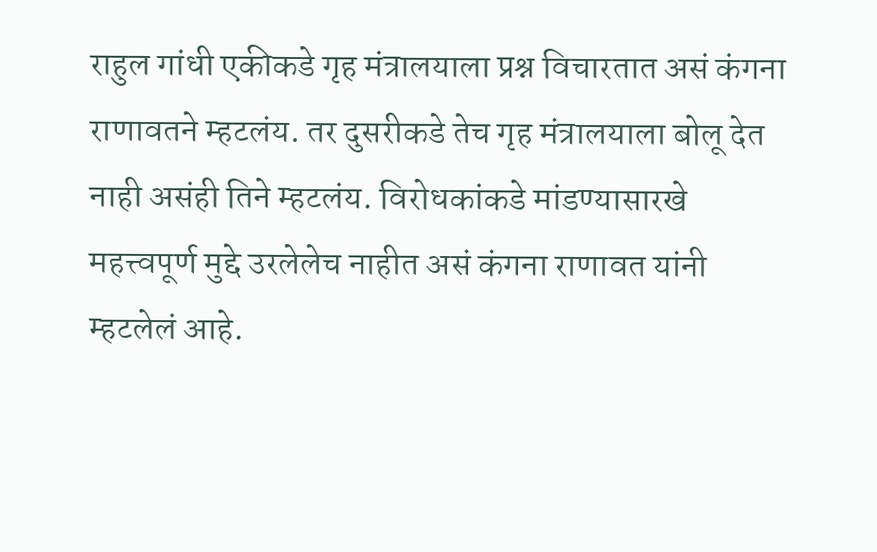राहुल गांधी एकीकडे गृह मंत्रालयाला प्रश्न विचारतात असं कंगना राणावतने म्हटलंय. तर दुसरीकडे तेच गृह मंत्रालयाला बोलू देत नाही असंही तिने म्हटलंय. विरोधकांकडे मांडण्यासारखे महत्त्वपूर्ण मुद्दे उरलेलेच नाहीत असं कंगना राणावत यांनी म्हटलेलं आहे.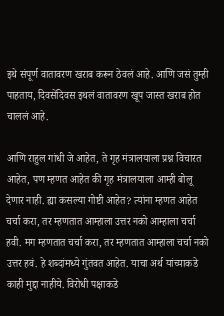इथे संपूर्ण वातावरण खराब करून ठेवलं आहे. आणि जसं तुम्ही पाहताय, दिवसेंदिवस इथलं वातावरण खूप जास्त खराब होत चाललं आहे.

आणि राहुल गांधी जे आहेत, ते गृह मंत्रालयाला प्रश्न विचारत आहेत, पण म्हणत आहेत की गृह मंत्रालयाला आम्ही बोलू देणार नाही. ह्या कसल्या गोष्टी आहेत? त्यांना म्हणत आहेत चर्चा करा, तर म्हणतात आम्हाला उत्तर नको आम्हाला चर्चा हवी. मग म्हणतात चर्चा करा, तर म्हणतात आम्हाला चर्चा नको उत्तर हवं. हे शब्दांमध्ये गुंतवत आहेत. याचा अर्थ यांच्याकडे काही मुद्दा नाहीये. विरोधी पक्षाकडे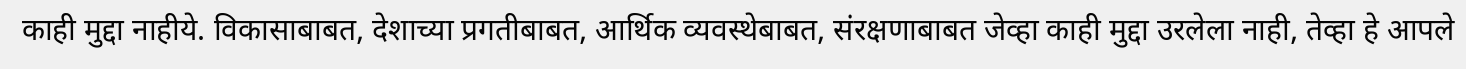काही मुद्दा नाहीये. विकासाबाबत, देशाच्या प्रगतीबाबत, आर्थिक व्यवस्थेबाबत, संरक्षणाबाबत जेव्हा काही मुद्दा उरलेला नाही, तेव्हा हे आपले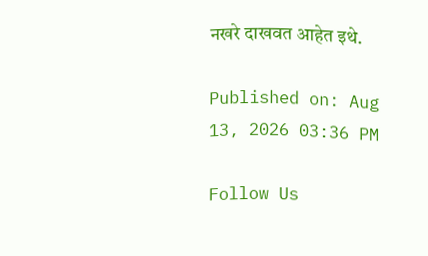नखरे दाखवत आहेत इथे.

Published on: Aug 13, 2026 03:36 PM

Follow Us